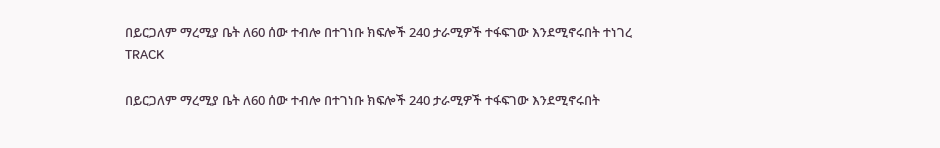በይርጋለም ማረሚያ ቤት ለ60 ሰው ተብሎ በተገነቡ ክፍሎች 240 ታራሚዎች ተፋፍገው እንደሚኖሩበት ተነገረ
TRACK

በይርጋለም ማረሚያ ቤት ለ60 ሰው ተብሎ በተገነቡ ክፍሎች 240 ታራሚዎች ተፋፍገው እንደሚኖሩበት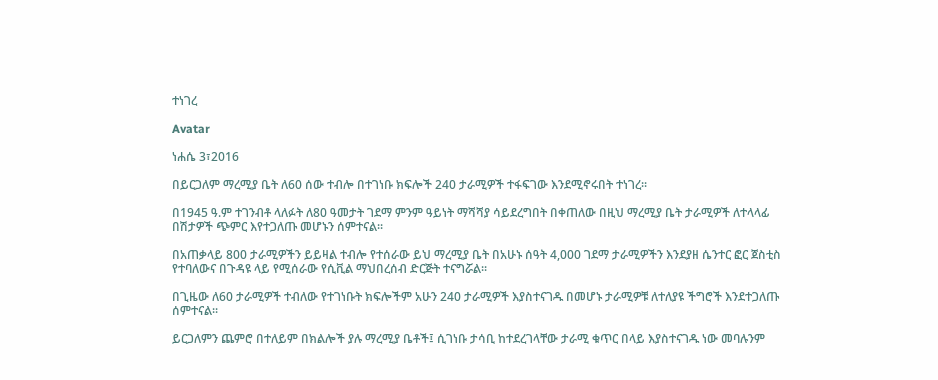ተነገረ

Avatar

ነሐሴ 3፣2016

በይርጋለም ማረሚያ ቤት ለ60 ሰው ተብሎ በተገነቡ ክፍሎች 240 ታራሚዎች ተፋፍገው እንደሚኖሩበት ተነገረ፡፡

በ1945 ዓ.ም ተገንብቶ ላለፉት ለ80 ዓመታት ገደማ ምንም ዓይነት ማሻሻያ ሳይደረግበት በቀጠለው በዚህ ማረሚያ ቤት ታራሚዎች ለተላላፊ በሽታዎች ጭምር እየተጋለጡ መሆኑን ሰምተናል፡፡

በአጠቃላይ 800 ታራሚዎችን ይይዛል ተብሎ የተሰራው ይህ ማረሚያ ቤት በአሁኑ ሰዓት 4,000 ገደማ ታራሚዎችን እንደያዘ ሴንተር ፎር ጀስቲስ የተባለውና በጉዳዩ ላይ የሚሰራው የሲቪል ማህበረሰብ ድርጅት ተናግሯል፡፡

በጊዜው ለ60 ታራሚዎች ተብለው የተገነቡት ክፍሎችም አሁን 240 ታራሚዎች እያስተናገዱ በመሆኑ ታራሚዎቹ ለተለያዩ ችግሮች እንደተጋለጡ ሰምተናል፡፡

ይርጋለምን ጨምሮ በተለይም በክልሎች ያሉ ማረሚያ ቤቶች፤ ሲገነቡ ታሳቢ ከተደረገላቸው ታራሚ ቁጥር በላይ እያስተናገዱ ነው መባሉንም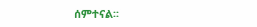ሰምተናል፡፡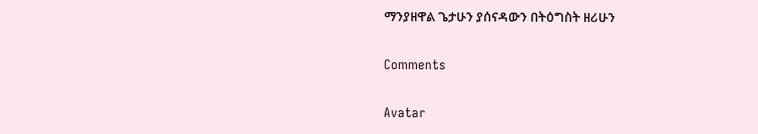ማንያዘዋል ጌታሁን ያሰናዳውን በትዕግስት ዘሪሁን

Comments

Avatar